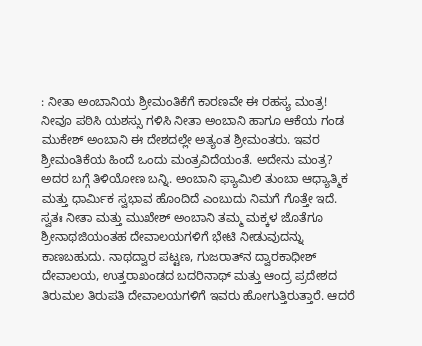: ನೀತಾ ಅಂಬಾನಿಯ ಶ್ರೀಮಂತಿಕೆಗೆ ಕಾರಣವೇ ಈ ರಹಸ್ಯ ಮಂತ್ರ! ನೀವೂ ಪಠಿಸಿ ಯಶಸ್ಸು ಗಳಿಸಿ ನೀತಾ ಅಂಬಾನಿ ಹಾಗೂ ಆಕೆಯ ಗಂಡ ಮುಕೇಶ್ ಅಂಬಾನಿ ಈ ದೇಶದಲ್ಲೇ ಅತ್ಯಂತ ಶ್ರೀಮಂತರು. ಇವರ ಶ್ರೀಮಂತಿಕೆಯ ಹಿಂದೆ ಒಂದು ಮಂತ್ರವಿದೆಯಂತೆ. ಅದೇನು ಮಂತ್ರ? ಅದರ ಬಗ್ಗೆ ತಿಳಿಯೋಣ ಬನ್ನಿ. ಅಂಬಾನಿ ಫ್ಯಾಮಿಲಿ ತುಂಬಾ ಆಧ್ಯಾತ್ಮಿಕ ಮತ್ತು ಧಾರ್ಮಿಕ ಸ್ವಭಾವ ಹೊಂದಿದೆ ಎಂಬುದು ನಿಮಗೆ ಗೊತ್ತೇ ಇದೆ. ಸ್ವತಃ ನೀತಾ ಮತ್ತು ಮುಖೇಶ್ ಅಂಬಾನಿ ತಮ್ಮ ಮಕ್ಕಳ ಜೊತೆಗೂ ಶ್ರೀನಾಥಜಿಯಂತಹ ದೇವಾಲಯಗಳಿಗೆ ಭೇಟಿ ನೀಡುವುದನ್ನು ಕಾಣಬಹುದು. ನಾಥದ್ವಾರ ಪಟ್ಟಣ, ಗುಜರಾತ್‌ನ ದ್ವಾರಕಾಧೀಶ್ ದೇವಾಲಯ, ಉತ್ತರಾಖಂಡದ ಬದರಿನಾಥ್ ಮತ್ತು ಆಂದ್ರ ಪ್ರದೇಶದ ತಿರುಮಲ ತಿರುಪತಿ ದೇವಾಲಯಗಳಿಗೆ ಇವರು ಹೋಗುತ್ತಿರುತ್ತಾರೆ. ಆದರೆ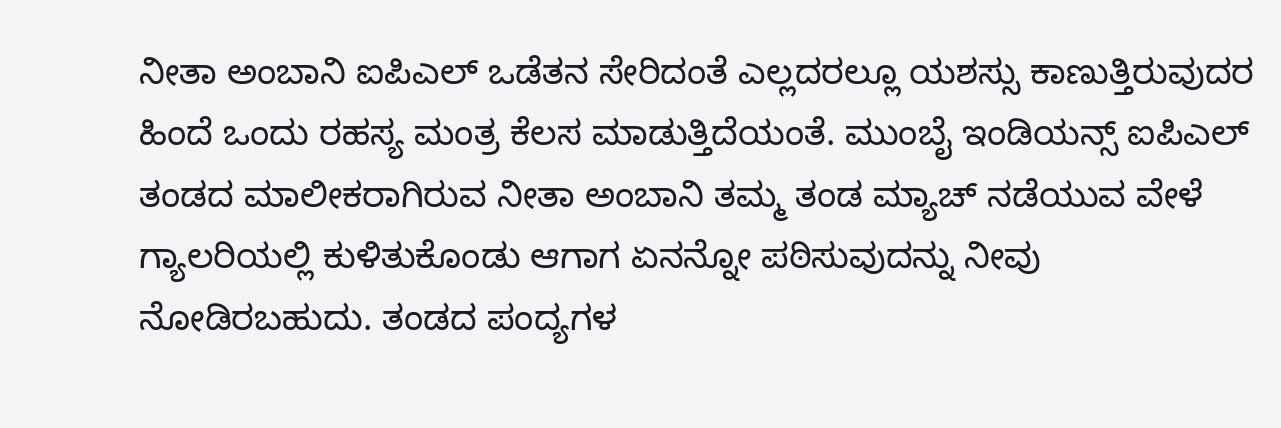ನೀತಾ ಅಂಬಾನಿ ಐಪಿಎಲ್ ಒಡೆತನ ಸೇರಿದಂತೆ ಎಲ್ಲದರಲ್ಲೂ ಯಶಸ್ಸು ಕಾಣುತ್ತಿರುವುದರ ಹಿಂದೆ ಒಂದು ರಹಸ್ಯ ಮಂತ್ರ ಕೆಲಸ ಮಾಡುತ್ತಿದೆಯಂತೆ. ಮುಂಬೈ ಇಂಡಿಯನ್ಸ್ ಐಪಿಎಲ್ ತಂಡದ ‌ಮಾಲೀಕರಾಗಿರುವ ನೀತಾ ಅಂಬಾನಿ ತಮ್ಮ ತಂಡ ಮ್ಯಾಚ್ ನಡೆಯುವ ವೇಳೆ ಗ್ಯಾಲರಿಯಲ್ಲಿ ಕುಳಿತುಕೊಂಡು ಆಗಾಗ ಏನನ್ನೋ ಪಠಿಸುವುದನ್ನು ನೀವು ನೋಡಿರಬಹುದು. ತಂಡದ ಪಂದ್ಯಗಳ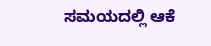ಸಮಯದಲ್ಲಿ ಆಕೆ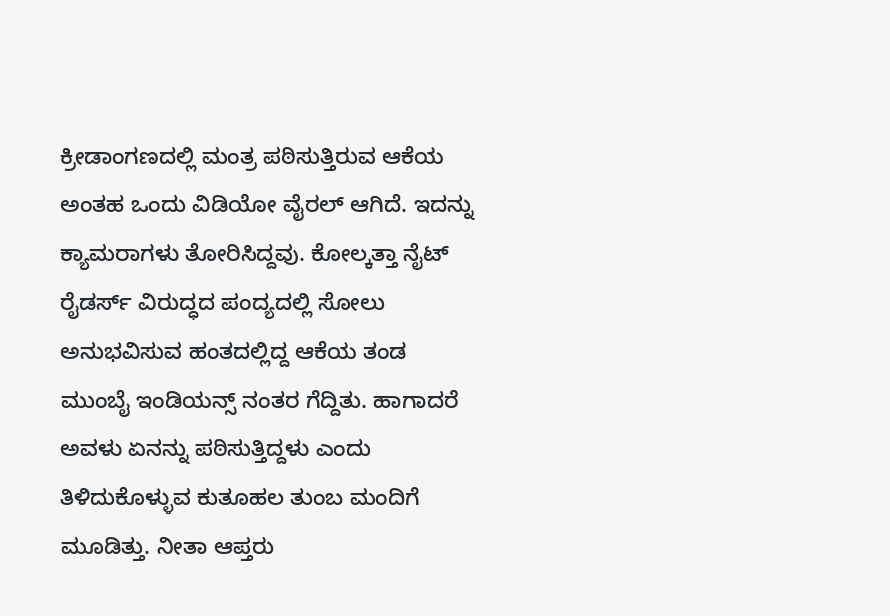ಕ್ರೀಡಾಂಗಣದಲ್ಲಿ ಮಂತ್ರ ಪಠಿಸುತ್ತಿರುವ ಆಕೆಯ ಅಂತಹ ಒಂದು ವಿಡಿಯೋ ವೈರಲ್ ಆಗಿದೆ. ಇದನ್ನು ಕ್ಯಾಮರಾಗಳು ತೋರಿಸಿದ್ದವು. ಕೋಲ್ಕತ್ತಾ ನೈಟ್ ರೈಡರ್ಸ್ ವಿರುದ್ಧದ ಪಂದ್ಯದಲ್ಲಿ ಸೋಲು ಅನುಭವಿಸುವ ಹಂತದಲ್ಲಿದ್ದ ಆಕೆಯ ತಂಡ ಮುಂಬೈ ಇಂಡಿಯನ್ಸ್ ನಂತರ ಗೆದ್ದಿತು. ಹಾಗಾದರೆ ಅವಳು ಏನನ್ನು ಪಠಿಸುತ್ತಿದ್ದಳು ಎಂದು ತಿಳಿದುಕೊಳ್ಳುವ ಕುತೂಹಲ ತುಂಬ ಮಂದಿಗೆ ಮೂಡಿತ್ತು. ನೀತಾ ಆಪ್ತರು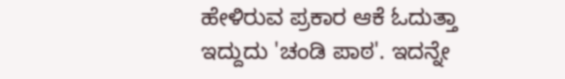ಹೇಳಿರುವ ಪ್ರಕಾರ ಆಕೆ ಓದುತ್ತಾ ಇದ್ದುದು 'ಚಂಡಿ ಪಾಠ'. ಇದನ್ನೇ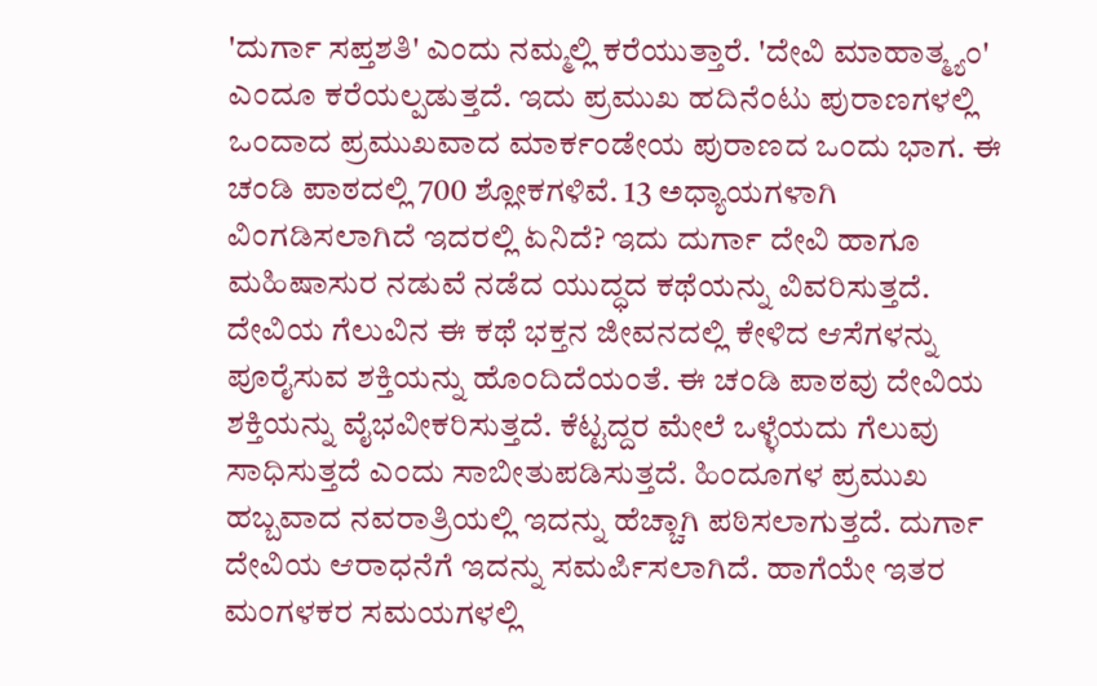'ದುರ್ಗಾ ಸಪ್ತಶತಿ' ಎಂದು ನಮ್ಮಲ್ಲಿ ಕರೆಯುತ್ತಾರೆ. 'ದೇವಿ ಮಾಹಾತ್ಮ್ಯಂ' ಎಂದೂ ಕರೆಯಲ್ಪಡುತ್ತದೆ. ಇದು ಪ್ರಮುಖ ಹದಿನೆಂಟು ಪುರಾಣಗಳಲ್ಲಿ ಒಂದಾದ ಪ್ರಮುಖವಾದ ಮಾರ್ಕಂಡೇಯ ಪುರಾಣದ ಒಂದು ಭಾಗ. ಈ ಚಂಡಿ ಪಾಠದಲ್ಲಿ 700 ಶ್ಲೋಕಗಳಿವೆ. 13 ಅಧ್ಯಾಯಗಳಾಗಿ ವಿಂಗಡಿಸಲಾಗಿದೆ ಇದರಲ್ಲಿ ಏನಿದೆ? ಇದು ದುರ್ಗಾ ದೇವಿ ಹಾಗೂ ಮಹಿಷಾಸುರ ನಡುವೆ ನಡೆದ ಯುದ್ಧದ ಕಥೆಯನ್ನು ವಿವರಿಸುತ್ತದೆ. ದೇವಿಯ ಗೆಲುವಿನ ಈ ಕಥೆ ಭಕ್ತನ ಜೀವನದಲ್ಲಿ ಕೇಳಿದ ಆಸೆಗಳನ್ನು ಪೂರೈಸುವ ಶಕ್ತಿಯನ್ನು ಹೊಂದಿದೆಯಂತೆ. ಈ ಚಂಡಿ ಪಾಠವು ದೇವಿಯ ಶಕ್ತಿಯನ್ನು ವೈಭವೀಕರಿಸುತ್ತದೆ. ಕೆಟ್ಟದ್ದರ ಮೇಲೆ ಒಳ್ಳೆಯದು ಗೆಲುವು ಸಾಧಿಸುತ್ತದೆ ಎಂದು ಸಾಬೀತುಪಡಿಸುತ್ತದೆ. ಹಿಂದೂಗಳ ಪ್ರಮುಖ ಹಬ್ಬವಾದ ನವರಾತ್ರಿಯಲ್ಲಿ ಇದನ್ನು ಹೆಚ್ಚಾಗಿ ಪಠಿಸಲಾಗುತ್ತದೆ. ದುರ್ಗಾ ದೇವಿಯ ಆರಾಧನೆಗೆ ಇದನ್ನು ಸಮರ್ಪಿಸಲಾಗಿದೆ. ಹಾಗೆಯೇ ಇತರ ಮಂಗಳಕರ ಸಮಯಗಳಲ್ಲಿ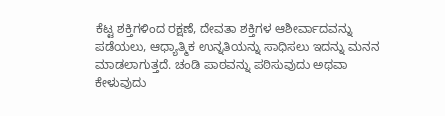ಕೆಟ್ಟ ಶಕ್ತಿಗಳಿಂದ ರಕ್ಷಣೆ, ದೇವತಾ ಶಕ್ತಿಗಳ ಆಶೀರ್ವಾದವನ್ನು ಪಡೆಯಲು, ಆಧ್ಯಾತ್ಮಿಕ ಉನ್ನತಿಯನ್ನು ಸಾಧಿಸಲು ಇದನ್ನು ಮನನ ಮಾಡಲಾಗುತ್ತದೆ. ಚಂಡಿ ಪಾಠವನ್ನು ಪಠಿಸುವುದು ಅಥವಾ ಕೇಳುವುದು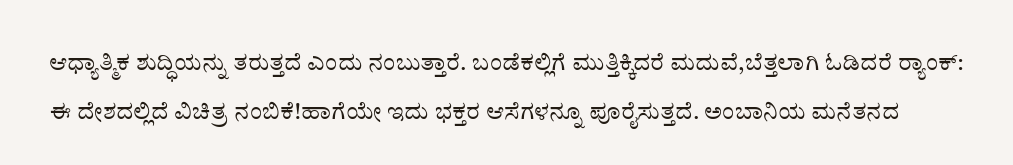ಆಧ್ಯಾತ್ಮಿಕ ಶುದ್ಧಿಯನ್ನು ತರುತ್ತದೆ ಎಂದು ನಂಬುತ್ತಾರೆ. ಬಂಡೆಕಲ್ಲಿಗೆ ಮುತ್ತಿಕ್ಕಿದರೆ ಮದುವೆ,ಬೆತ್ತಲಾಗಿ ಓಡಿದರೆ ರ‍್ಯಾಂಕ್: ಈ ದೇಶದಲ್ಲಿದೆ ವಿಚಿತ್ರ ನಂಬಿಕೆ!ಹಾಗೆಯೇ ಇದು ಭಕ್ತರ ಆಸೆಗಳನ್ನೂ ಪೂರೈಸುತ್ತದೆ. ಅಂಬಾನಿಯ ಮನೆತನದ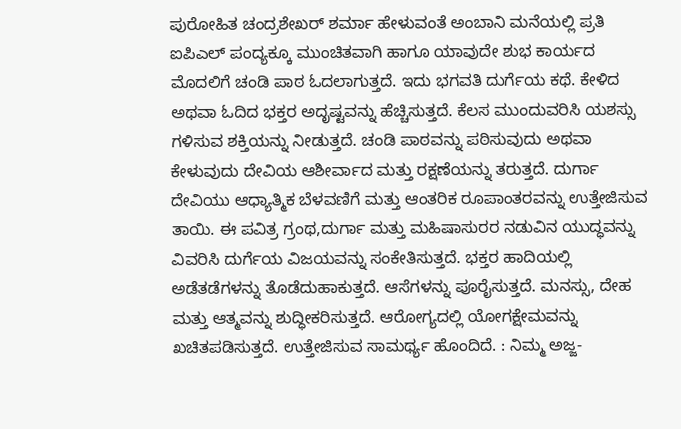ಪುರೋಹಿತ ಚಂದ್ರಶೇಖರ್ ಶರ್ಮಾ ಹೇಳುವಂತೆ ಅಂಬಾನಿ ಮನೆಯಲ್ಲಿ ಪ್ರತಿ ಐಪಿಎಲ್ ಪಂದ್ಯಕ್ಕೂ ಮುಂಚಿತವಾಗಿ ಹಾಗೂ ಯಾವುದೇ ಶುಭ ಕಾರ್ಯದ ಮೊದಲಿಗೆ ಚಂಡಿ ಪಾಠ ಓದಲಾಗುತ್ತದೆ. ಇದು ಭಗವತಿ ದುರ್ಗೆಯ ಕಥೆ. ಕೇಳಿದ ಅಥವಾ ಓದಿದ ಭಕ್ತರ ಅದೃಷ್ಟವನ್ನು ಹೆಚ್ಚಿಸುತ್ತದೆ. ಕೆಲಸ ಮುಂದುವರಿಸಿ ಯಶಸ್ಸು ಗಳಿಸುವ ಶಕ್ತಿಯನ್ನು ನೀಡುತ್ತದೆ. ಚಂಡಿ ಪಾಠವನ್ನು ಪಠಿಸುವುದು ಅಥವಾ ಕೇಳುವುದು ದೇವಿಯ ಆಶೀರ್ವಾದ ಮತ್ತು ರಕ್ಷಣೆಯನ್ನು ತರುತ್ತದೆ. ದುರ್ಗಾ ದೇವಿಯು ಆಧ್ಯಾತ್ಮಿಕ ಬೆಳವಣಿಗೆ ಮತ್ತು ಆಂತರಿಕ ರೂಪಾಂತರವನ್ನು ಉತ್ತೇಜಿಸುವ ತಾಯಿ. ಈ ಪವಿತ್ರ ಗ್ರಂಥ,ದುರ್ಗಾ ಮತ್ತು ಮಹಿಷಾಸುರರ ನಡುವಿನ ಯುದ್ಧವನ್ನು ವಿವರಿಸಿ ದುರ್ಗೆಯ ವಿಜಯವನ್ನು ಸಂಕೇತಿಸುತ್ತದೆ. ಭಕ್ತರ ಹಾದಿಯಲ್ಲಿ ಅಡೆತಡೆಗಳನ್ನು ತೊಡೆದುಹಾಕುತ್ತದೆ. ಆಸೆಗಳನ್ನು ಪೂರೈಸುತ್ತದೆ. ಮನಸ್ಸು, ದೇಹ ಮತ್ತು ಆತ್ಮವನ್ನು ಶುದ್ಧೀಕರಿಸುತ್ತದೆ. ಆರೋಗ್ಯದಲ್ಲಿ ಯೋಗಕ್ಷೇಮವನ್ನು ಖಚಿತಪಡಿಸುತ್ತದೆ. ಉತ್ತೇಜಿಸುವ ಸಾಮರ್ಥ್ಯ ಹೊಂದಿದೆ. : ನಿಮ್ಮ ಅಜ್ಜ-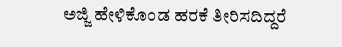ಅಜ್ಜಿ ಹೇಳಿಕೊಂಡ ಹರಕೆ ತೀರಿಸದಿದ್ದರೆ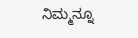ನಿಮ್ಮನ್ನೂ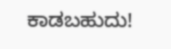ಕಾಡಬಹುದು!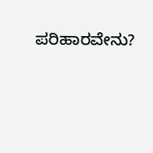ಪರಿಹಾರವೇನು?